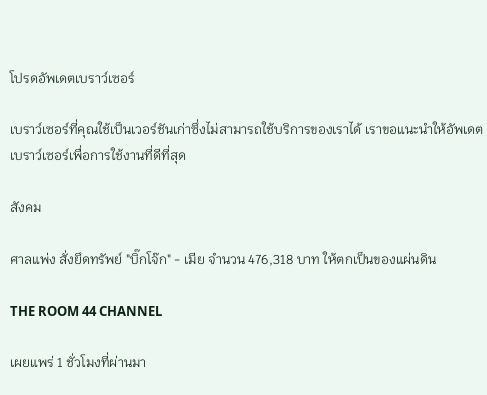โปรดอัพเดตเบราว์เซอร์

เบราว์เซอร์ที่คุณใช้เป็นเวอร์ชันเก่าซึ่งไม่สามารถใช้บริการของเราได้ เราขอแนะนำให้อัพเดตเบราว์เซอร์เพื่อการใช้งานที่ดีที่สุด

สังคม

ศาลแพ่ง สั่งยึดทรัพย์ "บิ๊กโจ๊ก" - เมีย จำนวน 476,318 บาท ให้ตกเป็นของแผ่นดิน

THE ROOM 44 CHANNEL

เผยแพร่ 1 ชั่วโมงที่ผ่านมา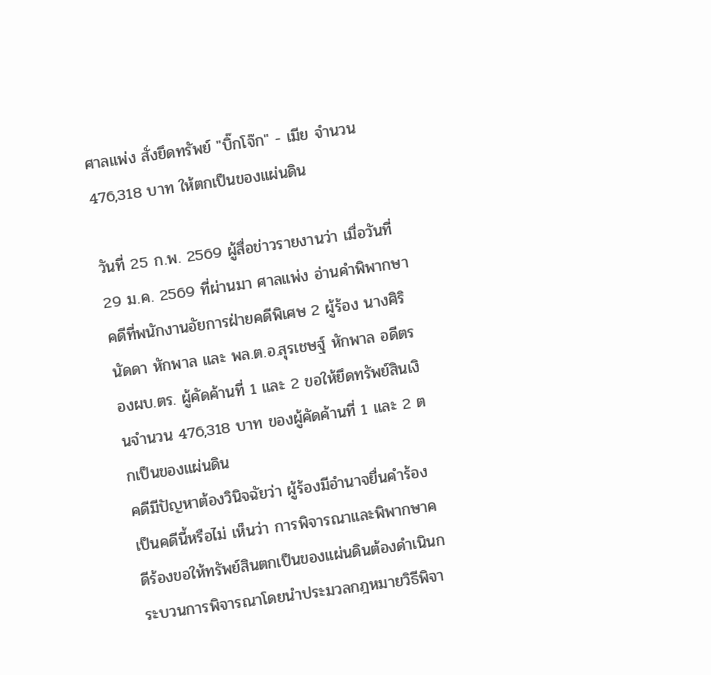ศาลแพ่ง สั่งยึดทรัพย์ "บิ๊กโจ๊ก" - เมีย จำนวน 476,318 บาท ให้ตกเป็นของแผ่นดิน

วันที่ 25 ก.พ. 2569 ผู้สื่อข่าวรายงานว่า เมื่อวันที่ 29 ม.ค. 2569 ที่ผ่านมา ศาลแพ่ง อ่านคำพิพากษาคดีที่พนักงานอัยการฝ่ายคดีพิเศษ 2 ผู้ร้อง นางศิรินัดดา หักพาล และ พล.ต.อ.สุรเชษฐ์ หักพาล อดีตรองผบ.ตร. ผู้คัดค้านที่ 1 และ 2 ขอให้ยึดทรัพย์สินเงินจำนวน 476,318 บาท ของผู้คัดค้านที่ 1 และ 2 ตกเป็นของแผ่นดิน
คดีมีปัญหาต้องวินิจฉัยว่า ผู้ร้องมีอำนาจยื่นคำร้องเป็นคดีนี้หรือไม่ เห็นว่า การพิจารณาและพิพากษาคดีร้องขอให้ทรัพย์สินตกเป็นของแผ่นดินต้องดำเนินกระบวนการพิจารณาโดยนำประมวลกฎหมายวิธีพิจา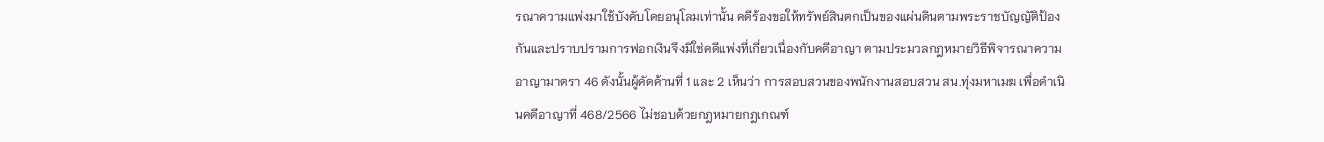รณาความแพ่งมาใช้บังคับโดยอนุโลมเท่านั้น คดีร้องขอให้ทรัพย์สินตกเป็นของแผ่นดินตามพระราชบัญญัติป้องกันและปราบปรามการฟอกเงินจึงมิใช่คดีแพ่งที่เกี่ยวเนื่องกับคดีอาญา ตามประมวลกฎหมายวิธีพิจารณาความอาญามาตรา 46 ดังนั้นผู้คัดค้านที่ 1 และ 2 เห็นว่า การสอบสวนของพนักงานสอบสวน สน.ทุ่งมหาเมฆ เพื่อดำเนินคดีอาญาที่ 468/2566 ไม่ชอบด้วยกฎหมายกฎเกณฑ์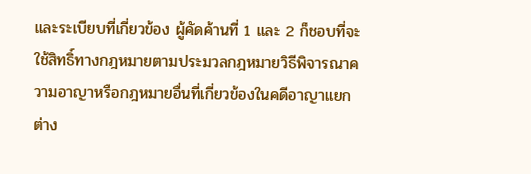และระเบียบที่เกี่ยวข้อง ผู้คัดค้านที่ 1 และ 2 ก็ชอบที่จะใช้สิทธิ์ทางกฎหมายตามประมวลกฎหมายวิธีพิจารณาความอาญาหรือกฎหมายอื่นที่เกี่ยวข้องในคดีอาญาแยกต่าง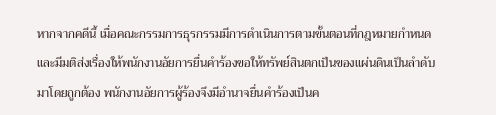หากจากคดีนี้ เมื่อคณะกรรมการธุรกรรมมีการดำเนินการตามขั้นตอนที่กฎหมายกำหนดและมีมติส่งเรื่องให้พนักงานอัยการยื่นคำร้องขอให้ทรัพย์สินตกเป็นของแผ่นดินเป็นลำดับมาโดยถูกต้อง พนักงานอัยการผู้ร้องจึงมีอำนาจยื่นคำร้องเป็นค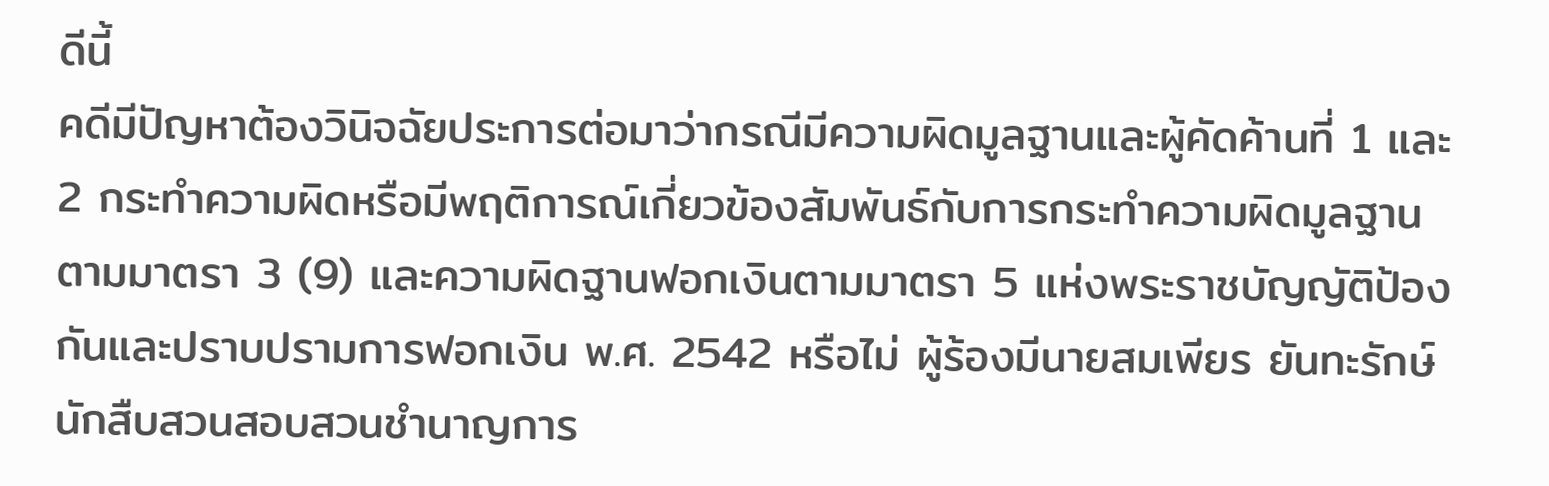ดีนี้
คดีมีปัญหาต้องวินิจฉัยประการต่อมาว่ากรณีมีความผิดมูลฐานและผู้คัดค้านที่ 1 และ 2 กระทำความผิดหรือมีพฤติการณ์เกี่ยวข้องสัมพันธ์กับการกระทำความผิดมูลฐานตามมาตรา 3 (9) และความผิดฐานฟอกเงินตามมาตรา 5 แห่งพระราชบัญญัติป้องกันและปราบปรามการฟอกเงิน พ.ศ. 2542 หรือไม่ ผู้ร้องมีนายสมเพียร ยันทะรักษ์ นักสืบสวนสอบสวนชำนาญการ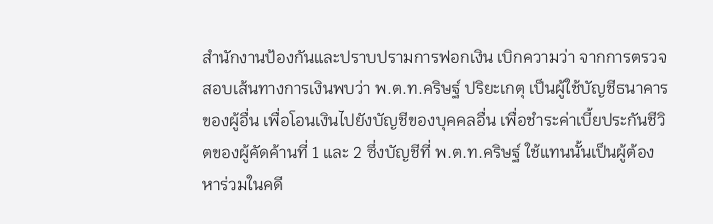สำนักงานป้องกันและปราบปรามการฟอกเงิน เบิกความว่า จากการตรวจสอบเส้นทางการเงินพบว่า พ.ต.ท.คริษฐ์ ปริยะเกตุ เป็นผู้ใช้บัญชีธนาคารของผู้อื่น เพื่อโอนเงินไปยังบัญชีของบุคคลอื่น เพื่อชำระค่าเบี้ยประกันชีวิตของผู้คัดค้านที่ 1 และ 2 ซึ่งบัญชีที่ พ.ต.ท.คริษฐ์ ใช้แทนนั้นเป็นผู้ต้องหาร่วมในคดี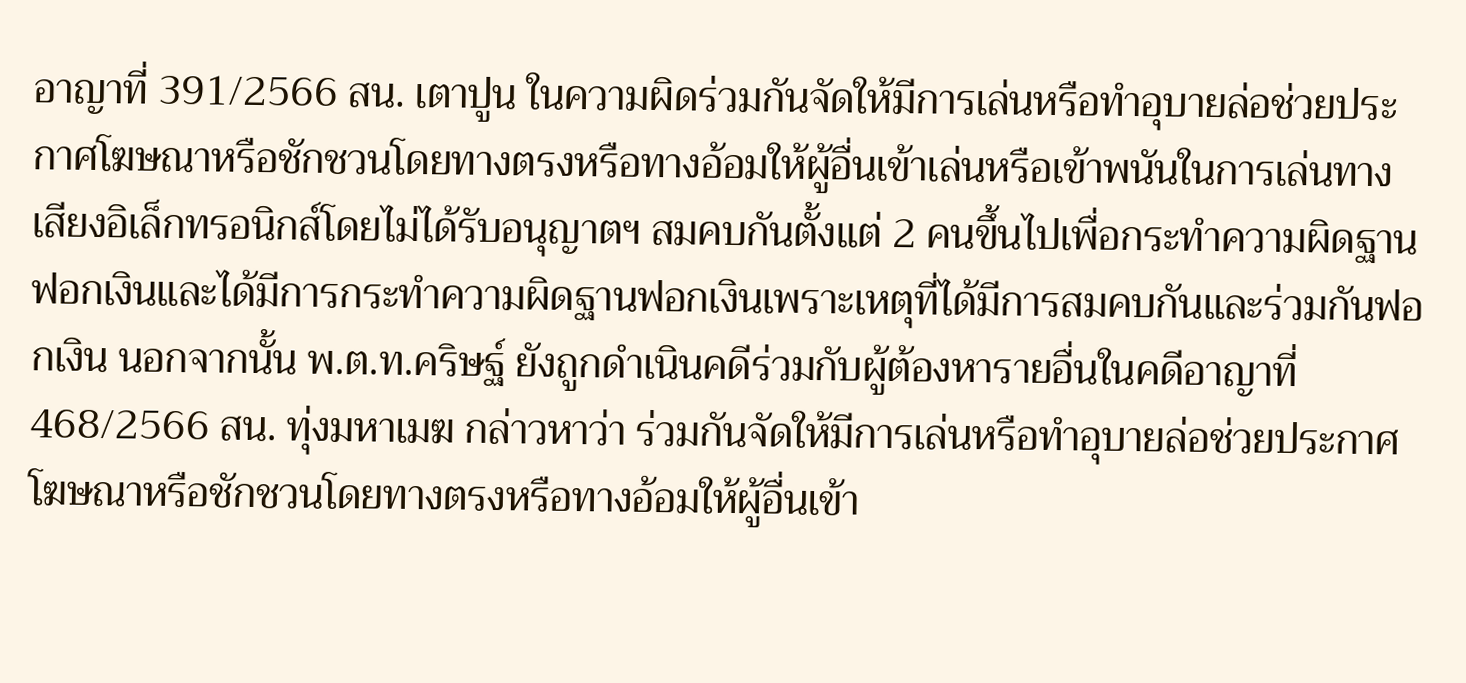อาญาที่ 391/2566 สน. เตาปูน ในความผิดร่วมกันจัดให้มีการเล่นหรือทำอุบายล่อช่วยประกาศโฆษณาหรือชักชวนโดยทางตรงหรือทางอ้อมให้ผู้อื่นเข้าเล่นหรือเข้าพนันในการเล่นทางเสียงอิเล็กทรอนิกส์โดยไม่ได้รับอนุญาตฯ สมคบกันตั้งแต่ 2 คนขึ้นไปเพื่อกระทำความผิดฐานฟอกเงินและได้มีการกระทำความผิดฐานฟอกเงินเพราะเหตุที่ได้มีการสมคบกันและร่วมกันฟอกเงิน นอกจากนั้น พ.ต.ท.คริษฐ์ ยังถูกดำเนินคดีร่วมกับผู้ต้องหารายอื่นในคดีอาญาที่ 468/2566 สน. ทุ่งมหาเมฆ กล่าวหาว่า ร่วมกันจัดให้มีการเล่นหรือทำอุบายล่อช่วยประกาศโฆษณาหรือชักชวนโดยทางตรงหรือทางอ้อมให้ผู้อื่นเข้า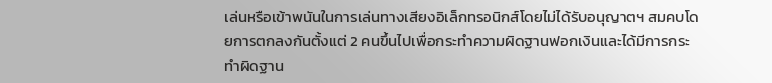เล่นหรือเข้าพนันในการเล่นทางเสียงอิเล็กทรอนิกส์โดยไม่ได้รับอนุญาตฯ สมคบโดยการตกลงกันตั้งแต่ 2 คนขึ้นไปเพื่อกระทำความผิดฐานฟอกเงินและได้มีการกระทำผิดฐาน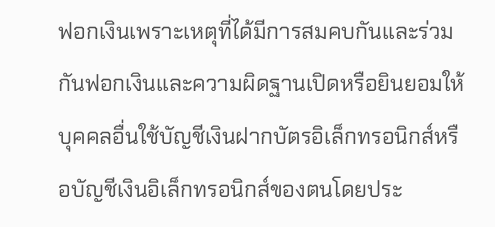ฟอกเงินเพราะเหตุที่ได้มีการสมคบกันและร่วมกันฟอกเงินและความผิดฐานเปิดหรือยินยอมให้บุคคลอื่นใช้บัญชีเงินฝากบัตรอิเล็กทรอนิกส์หรือบัญชีเงินอิเล็กทรอนิกส์ของตนโดยประ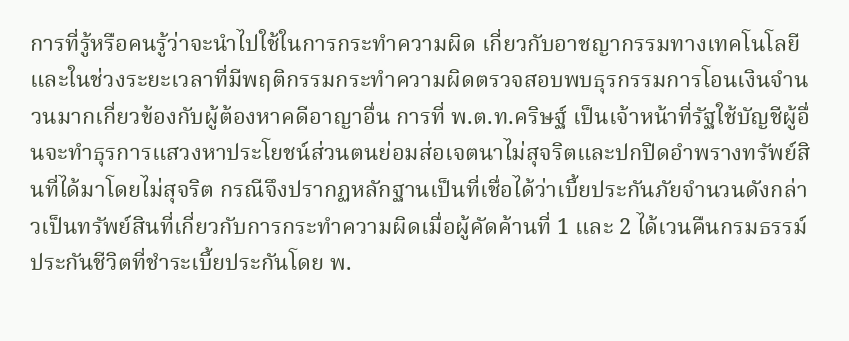การที่รู้หรือคนรู้ว่าจะนำไปใช้ในการกระทำความผิด เกี่ยวกับอาชญากรรมทางเทคโนโลยี
และในช่วงระยะเวลาที่มีพฤติกรรมกระทำความผิดตรวจสอบพบธุรกรรมการโอนเงินจำนวนมากเกี่ยวข้องกับผู้ต้องหาคดีอาญาอื่น การที่ พ.ต.ท.คริษฐ์ เป็นเจ้าหน้าที่รัฐใช้บัญชีผู้อื่นจะทำธุรการแสวงหาประโยชน์ส่วนตนย่อมส่อเจตนาไม่สุจริตและปกปิดอำพรางทรัพย์สินที่ได้มาโดยไม่สุจริต กรณีจึงปรากฏหลักฐานเป็นที่เชื่อได้ว่าเบี้ยประกันภัยจำนวนดังกล่าวเป็นทรัพย์สินที่เกี่ยวกับการกระทำความผิดเมื่อผู้คัดค้านที่ 1 และ 2 ได้เวนคืนกรมธรรม์ประกันชีวิตที่ชำระเบี้ยประกันโดย พ.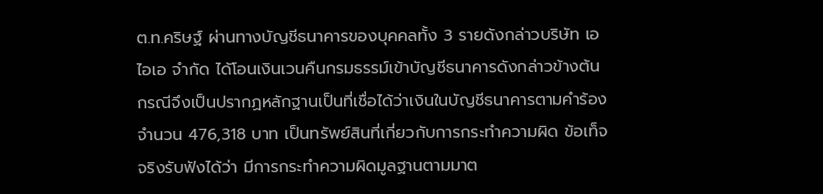ต.ท.คริษฐ์ ผ่านทางบัญชีธนาคารของบุคคลทั้ง 3 รายดังกล่าวบริษัท เอไอเอ จำกัด ได้โอนเงินเวนคืนกรมธรรม์เข้าบัญชีธนาคารดังกล่าวข้างต้น กรณีจึงเป็นปรากฏหลักฐานเป็นที่เชื่อได้ว่าเงินในบัญชีธนาคารตามคำร้องจำนวน 476,318 บาท เป็นทรัพย์สินที่เกี่ยวกับการกระทำความผิด ข้อเท็จจริงรับฟังได้ว่า มีการกระทำความผิดมูลฐานตามมาต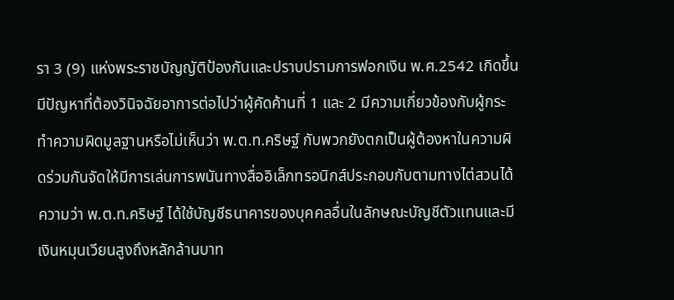รา 3 (9) แห่งพระราชบัญญัติป้องกันและปราบปรามการฟอกเงิน พ.ศ.2542 เกิดขึ้น
มีปัญหาที่ต้องวินิจฉัยอาการต่อไปว่าผู้คัดค้านที่ 1 และ 2 มีความเกี่ยวข้องกับผู้กระทำความผิดมูลฐานหรือไม่เห็นว่า พ.ต.ท.คริษฐ์ กับพวกยังตกเป็นผู้ต้องหาในความผิดร่วมกันจัดให้มีการเล่นการพนันทางสื่ออิเล็กทรอนิกส์ประกอบกับตามทางไต่สวนได้ความว่า พ.ต.ท.คริษฐ์ ได้ใช้บัญชีธนาคารของบุคคลอื่นในลักษณะบัญชีตัวแทนและมีเงินหมุนเวียนสูงถึงหลักล้านบาท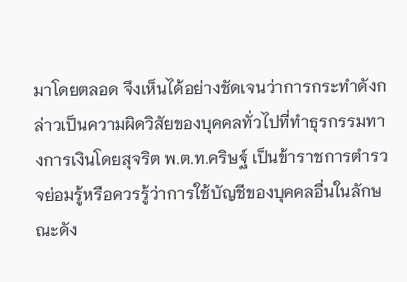มาโดยตลอด จึงเห็นได้อย่างชัดเจนว่าการกระทำดังกล่าวเป็นความผิดวิสัยของบุคคลทั่วไปที่ทำธุรกรรมทางการเงินโดยสุจริต พ.ต.ท.คริษฐ์ เป็นข้าราชการตำรวจย่อมรู้หรือควรรู้ว่าการใช้บัญชีของบุคคลอื่นในลักษณะดัง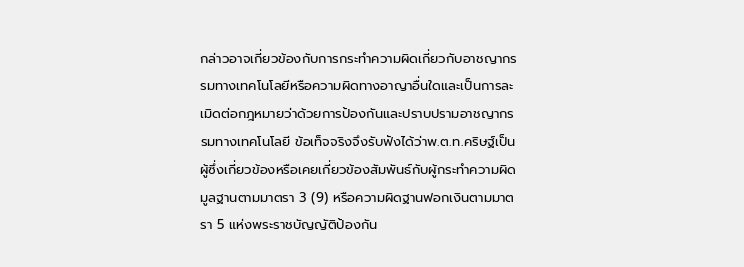กล่าวอาจเกี่ยวข้องกับการกระทำความผิดเกี่ยวกับอาชญากรรมทางเทคโนโลยีหรือความผิดทางอาญาอื่นใดและเป็นการละเมิดต่อกฎหมายว่าด้วยการป้องกันและปราบปรามอาชญากรรมทางเทคโนโลยี ข้อเท็จจริงจึงรับฟังได้ว่าพ.ต.ท.คริษฐ์เป็นผู้ซึ่งเกี่ยวข้องหรือเคยเกี่ยวข้องสัมพันธ์กับผู้กระทำความผิดมูลฐานตามมาตรา 3 (9) หรือความผิดฐานฟอกเงินตามมาตรา 5 แห่งพระราชบัญญัติป้องกัน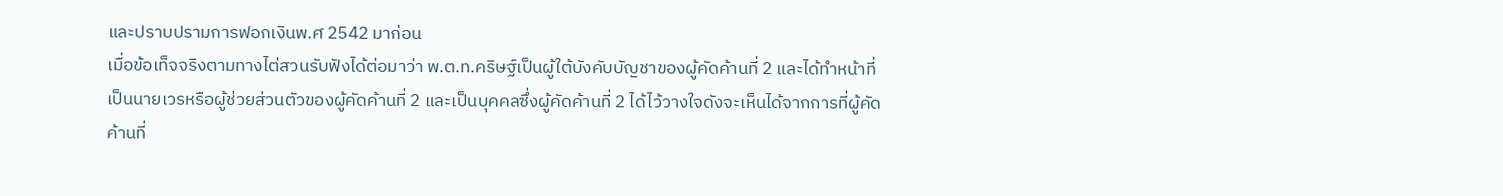และปราบปรามการฟอกเงินพ.ศ 2542 มาก่อน
เมื่อข้อเท็จจริงตามทางไต่สวนรับฟังได้ต่อมาว่า พ.ต.ท.คริษฐ์เป็นผู้ใต้บังคับบัญชาของผู้คัดค้านที่ 2 และได้ทำหน้าที่เป็นนายเวรหรือผู้ช่วยส่วนตัวของผู้คัดค้านที่ 2 และเป็นบุคคลซึ่งผู้คัดค้านที่ 2 ได้ไว้วางใจดังจะเห็นได้จากการที่ผู้คัดค้านที่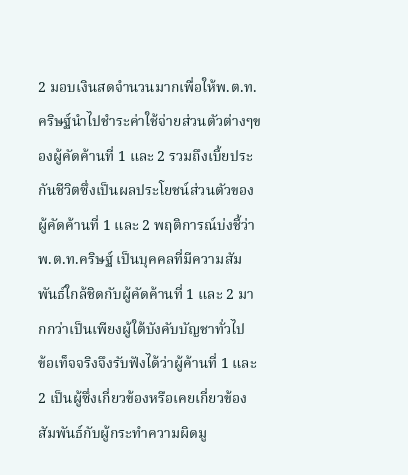2 มอบเงินสดจำนวนมากเพื่อให้พ.ต.ท.คริษฐ์นำไปชำระค่าใช้จ่ายส่วนตัวต่างๆของผู้คัดค้านที่ 1 และ 2 รวมถึงเบี้ยประกันชีวิตซึ่งเป็นผลประโยชน์ส่วนตัวของผู้คัดค้านที่ 1 และ 2 พฤติการณ์บ่งชี้ว่าพ.ต.ท.คริษฐ์ เป็นบุคคลที่มีความสัมพันธ์ใกล้ชิดกับผู้คัดค้านที่ 1 และ 2 มากกว่าเป็นเพียงผู้ใต้บังคับบัญชาทั่วไป
ข้อเท็จจริงจึงรับฟังได้ว่าผู้ค้านที่ 1 และ 2 เป็นผู้ซึ่งเกี่ยวข้องหรือเคยเกี่ยวข้องสัมพันธ์กับผู้กระทำความผิดมู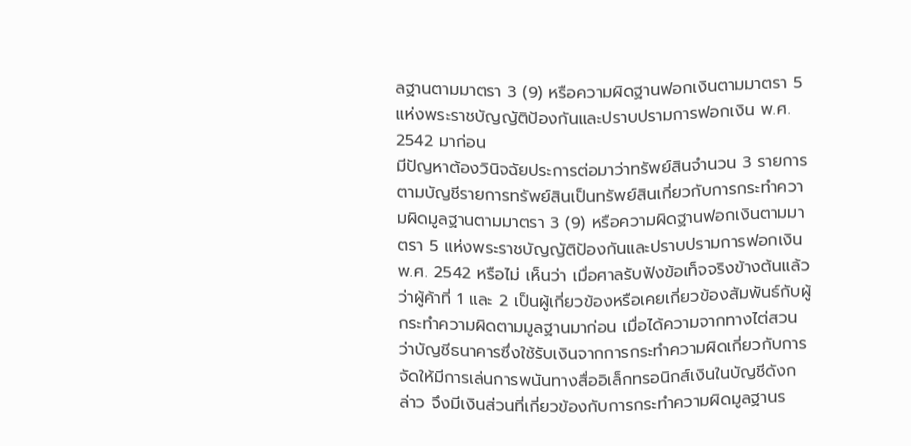ลฐานตามมาตรา 3 (9) หรือความผิดฐานฟอกเงินตามมาตรา 5 แห่งพระราชบัญญัติป้องกันและปราบปรามการฟอกเงิน พ.ศ. 2542 มาก่อน
มีปัญหาต้องวินิจฉัยประการต่อมาว่าทรัพย์สินจำนวน 3 รายการตามบัญชีรายการทรัพย์สินเป็นทรัพย์สินเกี่ยวกับการกระทำความผิดมูลฐานตามมาตรา 3 (9) หรือความผิดฐานฟอกเงินตามมาตรา 5 แห่งพระราชบัญญัติป้องกันและปราบปรามการฟอกเงิน พ.ศ. 2542 หรือไม่ เห็นว่า เมื่อศาลรับฟังข้อเท็จจริงข้างต้นแล้วว่าผู้ค้าที่ 1 และ 2 เป็นผู้เกี่ยวข้องหรือเคยเกี่ยวข้องสัมพันธ์กับผู้กระทำความผิดตามมูลฐานมาก่อน เมื่อได้ความจากทางไต่สวนว่าบัญชีธนาคารซึ่งใช้รับเงินจากการกระทำความผิดเกี่ยวกับการจัดให้มีการเล่นการพนันทางสื่ออิเล็กทรอนิกส์เงินในบัญชีดังกล่าว จึงมีเงินส่วนที่เกี่ยวข้องกับการกระทำความผิดมูลฐานร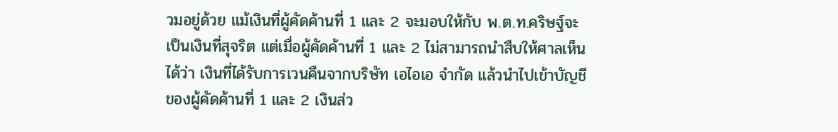วมอยู่ด้วย แม้เงินที่ผู้คัดค้านที่ 1 และ 2 จะมอบให้กับ พ.ต.ท.คริษฐ์จะเป็นเงินที่สุจริต แต่เมื่อผู้คัดค้านที่ 1 และ 2 ไม่สามารถนำสืบให้ศาลเห็นได้ว่า เงินที่ได้รับการเวนคืนจากบริษัท เอไอเอ จำกัด แล้วนำไปเข้าบัญชีของผู้คัดค้านที่ 1 และ 2 เงินส่ว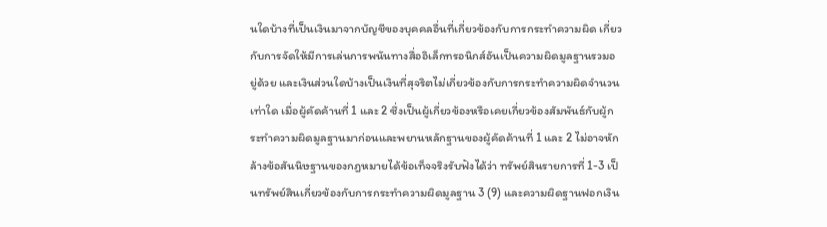นใดบ้างที่เป็นเงินมาจากบัญชีของบุคคลอื่นที่เกี่ยวข้องกับการกระทำความผิด เกี่ยวกับการจัดให้มีการเล่นการพนันทางสื่ออิเล็กทรอนิกส์อันเป็นความผิดมูลฐานรวมอยู่ด้วย และเงินส่วนใดบ้างเป็นเงินที่สุจริตไม่เกี่ยวข้องกับการกระทำความผิดจำนวนเท่าใด เมื่อผู้คัดค้านที่ 1 และ 2 ซึ่งเป็นผู้เกี่ยวข้องหรือเคยเกี่ยวข้องสัมพันธ์กับผู้กระทำความผิดมูลฐานมาก่อนและพยานหลักฐานของผู้คัดค้านที่ 1 และ 2 ไม่อาจหักล้างข้อสันนิษฐานของกฎหมายได้ข้อเท็จจริงรับฟังได้ว่า ทรัพย์สินรายการที่ 1-3 เป็นทรัพย์สินเกี่ยวข้องกับการกระทำความผิดมูลฐาน 3 (9) และความผิดฐานฟอกเงิน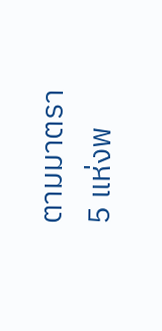ตามมาตรา 5 แห่งพ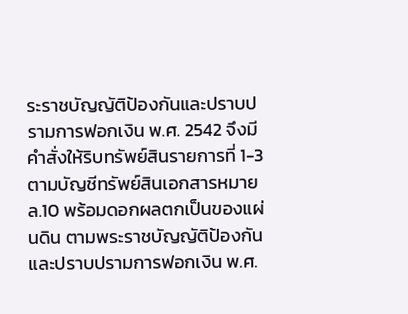ระราชบัญญัติป้องกันและปราบปรามการฟอกเงิน พ.ศ. 2542 จึงมีคำสั่งให้ริบทรัพย์สินรายการที่ 1-3 ตามบัญชีทรัพย์สินเอกสารหมาย ล.10 พร้อมดอกผลตกเป็นของแผ่นดิน ตามพระราชบัญญัติป้องกันและปราบปรามการฟอกเงิน พ.ศ.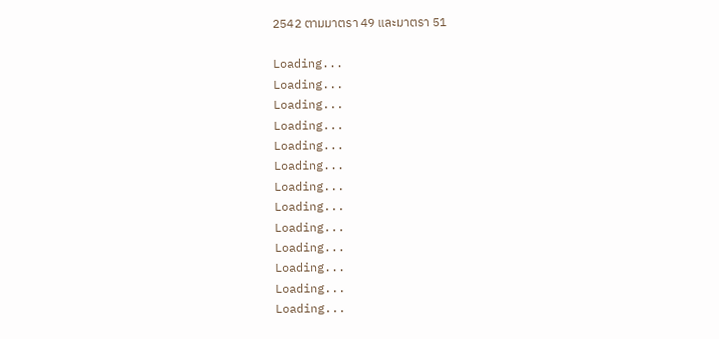2542 ตามมาตรา 49 และมาตรา 51

Loading...
Loading...
Loading...
Loading...
Loading...
Loading...
Loading...
Loading...
Loading...
Loading...
Loading...
Loading...
Loading...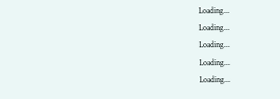Loading...
Loading...
Loading...
Loading...
Loading...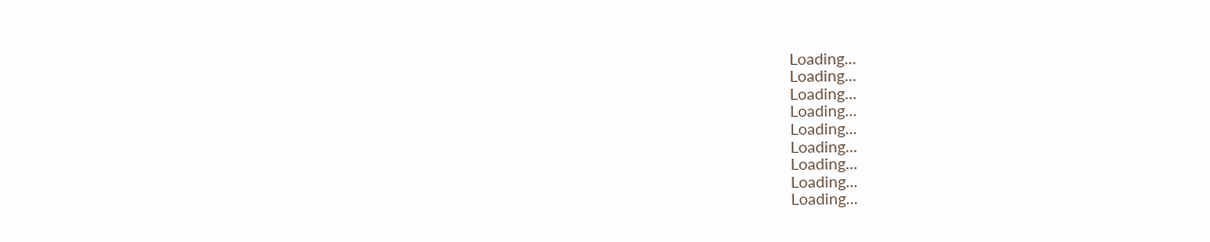Loading...
Loading...
Loading...
Loading...
Loading...
Loading...
Loading...
Loading...
Loading...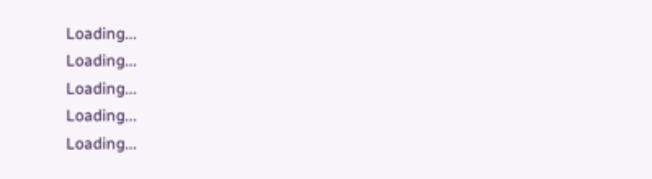Loading...
Loading...
Loading...
Loading...
Loading...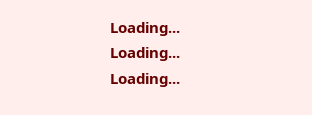Loading...
Loading...
Loading...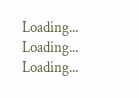Loading...
Loading...
Loading...